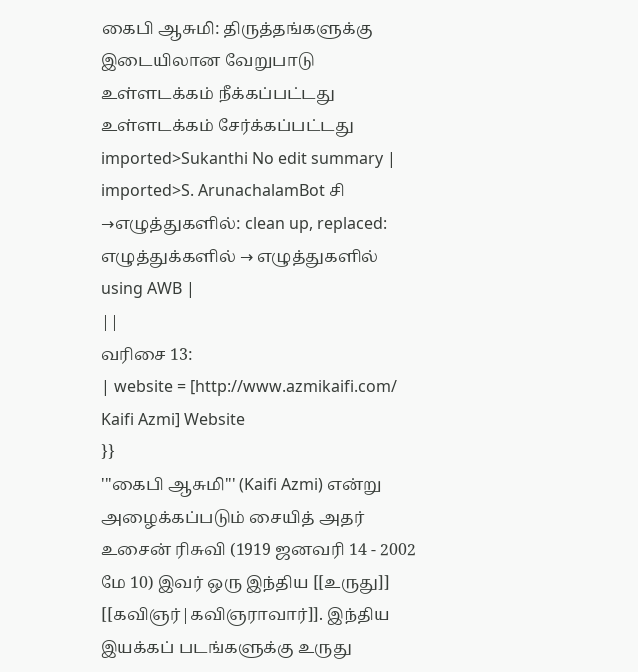கைபி ஆசுமி: திருத்தங்களுக்கு இடையிலான வேறுபாடு
உள்ளடக்கம் நீக்கப்பட்டது உள்ளடக்கம் சேர்க்கப்பட்டது
imported>Sukanthi No edit summary |
imported>S. ArunachalamBot சி →எழுத்துகளில்: clean up, replaced: எழுத்துக்களில் → எழுத்துகளில் using AWB |
||
வரிசை 13:
| website = [http://www.azmikaifi.com/ Kaifi Azmi] Website
}}
'''கைபி ஆசுமி''' (Kaifi Azmi) என்று அழைக்கப்படும் சையித் அதர் உசைன் ரிசுவி (1919 ஜனவரி 14 - 2002 மே 10) இவர் ஒரு இந்திய [[உருது]] [[கவிஞர்|கவிஞராவார்]]. இந்திய இயக்கப் படங்களுக்கு உருது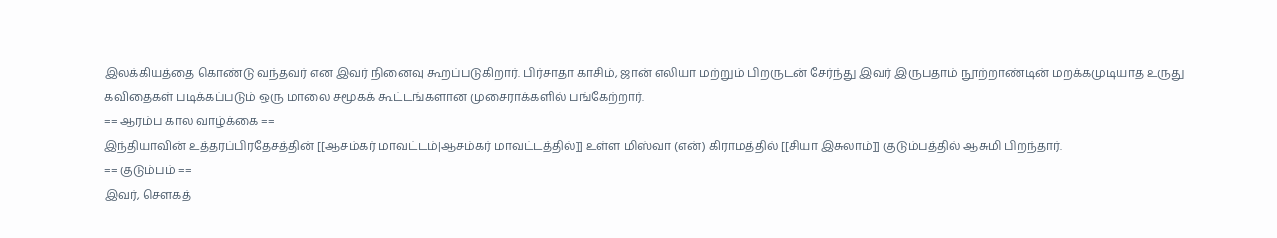இலக்கியத்தை கொண்டு வந்தவர் என இவர் நினைவு கூறப்படுகிறார். பிர்சாதா காசிம், ஜான் எலியா மற்றும் பிறருடன் சேர்ந்து இவர் இருபதாம் நூற்றாண்டின் மறக்கமுடியாத உருது கவிதைகள் படிக்கப்படும் ஒரு மாலை சமூகக் கூட்டங்களான முசைராக்களில் பங்கேற்றார்.
== ஆரம்ப கால வாழ்க்கை ==
இந்தியாவின் உத்தரப்பிரதேசத்தின் [[ஆசம்கர் மாவட்டம்|ஆசம்கர் மாவட்டத்தில்]] உள்ள மிஸ்வா (என்) கிராமத்தில் [[சியா இசுலாம்]] குடும்பத்தில் ஆசுமி பிறந்தார்.
== குடும்பம் ==
இவர், சௌகத்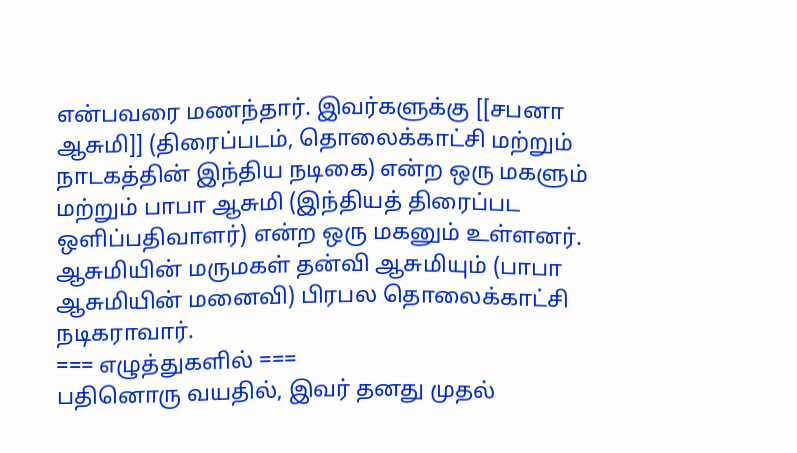என்பவரை மணந்தார். இவர்களுக்கு [[சபனா ஆசுமி]] (திரைப்படம், தொலைக்காட்சி மற்றும் நாடகத்தின் இந்திய நடிகை) என்ற ஒரு மகளும் மற்றும் பாபா ஆசுமி (இந்தியத் திரைப்பட ஒளிப்பதிவாளர்) என்ற ஒரு மகனும் உள்ளனர். ஆசுமியின் மருமகள் தன்வி ஆசுமியும் (பாபா ஆசுமியின் மனைவி) பிரபல தொலைக்காட்சி நடிகராவார்.
=== எழுத்துகளில் ===
பதினொரு வயதில், இவர் தனது முதல்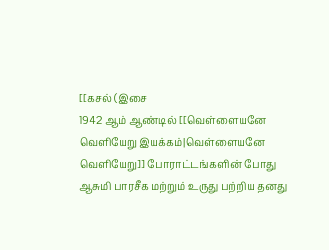[[கசல் (இசை
1942 ஆம் ஆண்டில் [[வெள்ளையனே வெளியேறு இயக்கம்|வெள்ளையனே வெளியேறு]] போராட்டங்களின் போது ஆசுமி பாரசீக மற்றும் உருது பற்றிய தனது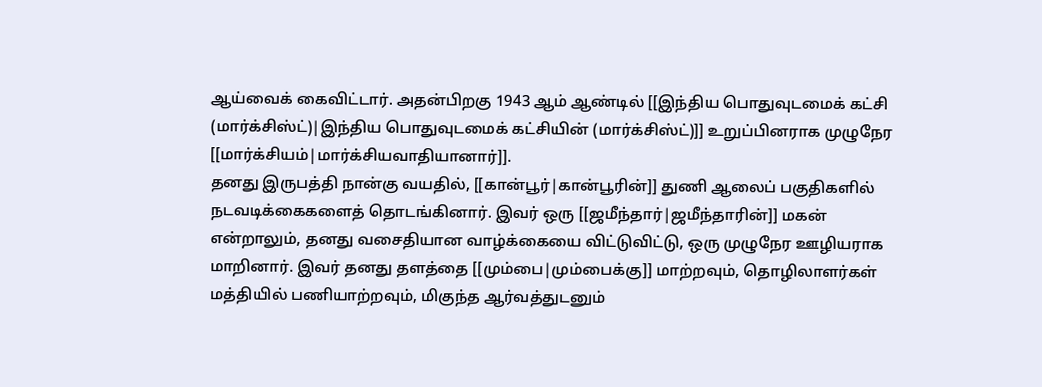ஆய்வைக் கைவிட்டார். அதன்பிறகு 1943 ஆம் ஆண்டில் [[இந்திய பொதுவுடமைக் கட்சி (மார்க்சிஸ்ட்)|இந்திய பொதுவுடமைக் கட்சியின் (மார்க்சிஸ்ட்)]] உறுப்பினராக முழுநேர [[மார்க்சியம்|மார்க்சியவாதியானார்]].
தனது இருபத்தி நான்கு வயதில், [[கான்பூர்|கான்பூரின்]] துணி ஆலைப் பகுதிகளில் நடவடிக்கைகளைத் தொடங்கினார். இவர் ஒரு [[ஜமீந்தார்|ஜமீந்தாரின்]] மகன் என்றாலும், தனது வசைதியான வாழ்க்கையை விட்டுவிட்டு, ஒரு முழுநேர ஊழியராக மாறினார். இவர் தனது தளத்தை [[மும்பை|மும்பைக்கு]] மாற்றவும், தொழிலாளர்கள் மத்தியில் பணியாற்றவும், மிகுந்த ஆர்வத்துடனும்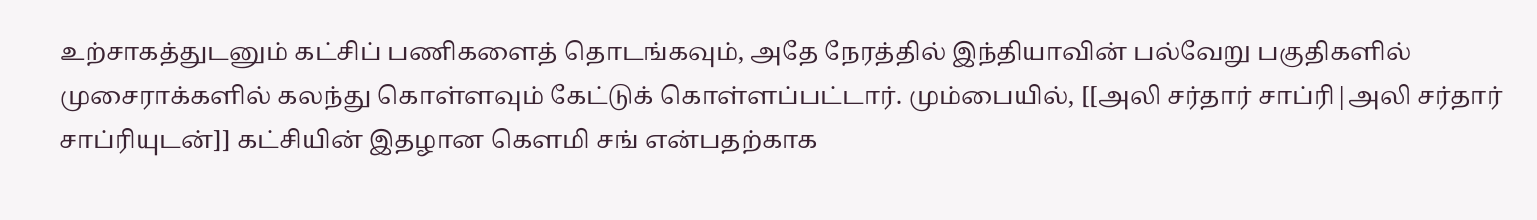உற்சாகத்துடனும் கட்சிப் பணிகளைத் தொடங்கவும், அதே நேரத்தில் இந்தியாவின் பல்வேறு பகுதிகளில் முசைராக்களில் கலந்து கொள்ளவும் கேட்டுக் கொள்ளப்பட்டார். மும்பையில், [[அலி சர்தார் சாப்ரி|அலி சர்தார் சாப்ரியுடன்]] கட்சியின் இதழான கௌமி சங் என்பதற்காக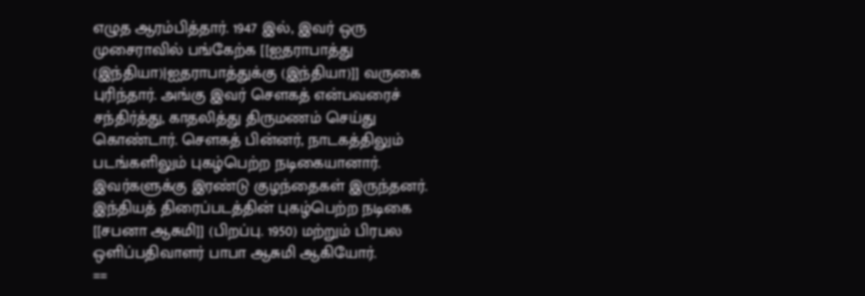எழுத ஆரம்பித்தார். 1947 இல், இவர் ஒரு முசைராவில் பங்கேற்க [[ஐதராபாத்து (இந்தியா)|ஐதராபாத்துக்கு (இந்தியா)]] வருகை புரிந்தார். அங்கு இவர் சௌகத் என்பவரைச் சந்திர்த்து, காதலித்து திருமணம் செய்து கொண்டார். சௌகத் பின்னர், நாடகத்திலும் படங்களிலும் புகழ்பெற்ற நடிகையானார். இவர்களுக்கு இரண்டு குழந்தைகள் இருந்தனர். இந்தியத் திரைப்படத்தின் புகழ்பெற்ற நடிகை [[சபனா ஆசுமி]] (பிறப்பு. 1950) மற்றும் பிரபல ஒளிப்பதிவாளர் பாபா ஆசுமி ஆகியோர்.
==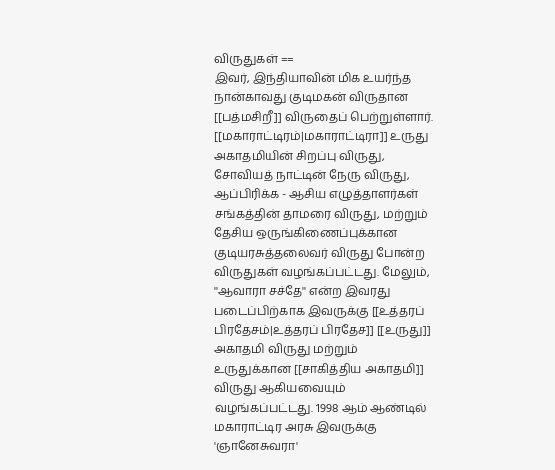விருதுகள் ==
இவர், இந்தியாவின் மிக உயர்ந்த நான்காவது குடிமகன் விருதான [[பத்மசிறீ]] விருதைப் பெற்றுள்ளார். [[மகாராட்டிரம்|மகாராட்டிரா]] உருது அகாதமியின் சிறப்பு விருது, சோவியத் நாட்டின் நேரு விருது, ஆப்பிரிக்க - ஆசிய எழுத்தாளர்கள் சங்கத்தின் தாமரை விருது, மற்றும் தேசிய ஒருங்கிணைப்புக்கான குடியரசுத்தலைவர் விருது போன்ற விருதுகள் வழங்கப்பட்டது. மேலும், ''ஆவாரா சச்தே'' என்ற இவரது படைப்பிற்காக இவருக்கு [[உத்தரப் பிரதேசம்|உத்தரப் பிரதேச]] [[உருது]] அகாதமி விருது மற்றும் உருதுக்கான [[சாகித்திய அகாதமி]] விருது ஆகியவையும் வழங்கப்பட்டது. 1998 ஆம் ஆண்டில் மகாராட்டிர அரசு இவருக்கு 'ஞானேசுவரா'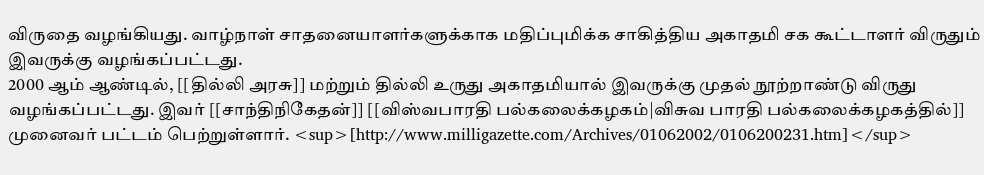விருதை வழங்கியது. வாழ்நாள் சாதனையாளர்களுக்காக மதிப்புமிக்க சாகித்திய அகாதமி சக கூட்டாளர் விருதும் இவருக்கு வழங்கப்பட்டது.
2000 ஆம் ஆண்டில், [[தில்லி அரசு]] மற்றும் தில்லி உருது அகாதமியால் இவருக்கு முதல் நூற்றாண்டு விருது வழங்கப்பட்டது. இவர் [[சாந்திநிகேதன்]] [[விஸ்வபாரதி பல்கலைக்கழகம்|விசுவ பாரதி பல்கலைக்கழகத்தில்]] முனைவர் பட்டம் பெற்றுள்ளார். <sup>[http://www.milligazette.com/Archives/01062002/0106200231.htm]</sup>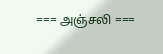=== அஞ்சலி ===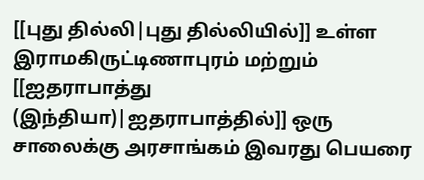[[புது தில்லி|புது தில்லியில்]] உள்ள இராமகிருட்டிணாபுரம் மற்றும் [[ஐதராபாத்து (இந்தியா)|ஐதராபாத்தில்]] ஒரு சாலைக்கு அரசாங்கம் இவரது பெயரை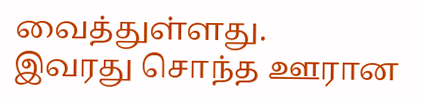வைத்துள்ளது.
இவரது சொந்த ஊரான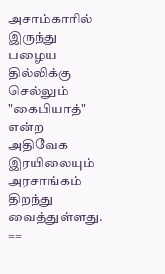அசாம்காரில் இருந்து பழைய தில்லிக்கு செல்லும் "கைபியாத்" என்ற அதிவேக இரயிலையும் அரசாங்கம் திறந்து வைத்துள்ளது.
==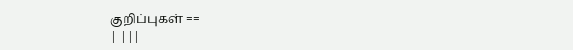குறிப்புகள் ==
| |||